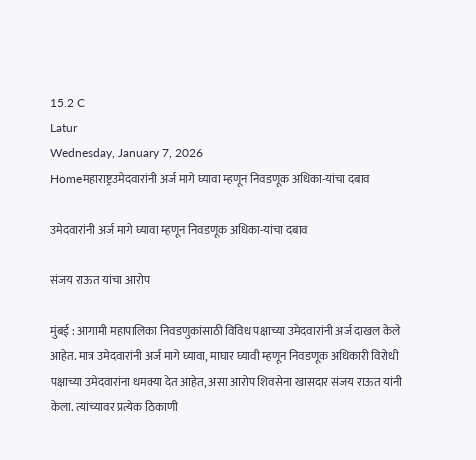15.2 C
Latur
Wednesday, January 7, 2026
Homeमहाराष्ट्रउमेदवारांनी अर्ज मागे घ्यावा म्हणून निवडणूक अधिका-यांचा दबाव

उमेदवारांनी अर्ज मागे घ्यावा म्हणून निवडणूक अधिका-यांचा दबाव

संजय राऊत यांचा आरोप

मुंबई : आगामी महापालिका निवडणुकांसाठी विविध पक्षाच्या उमेदवारांनी अर्ज दाखल केले आहेत. मात्र उमेदवारांनी अर्ज मागे घ्यावा, माघार घ्यावी म्हणून निवडणूक अधिकारी विरोधी पक्षाच्या उमेदवारांना धमक्या देत आहेत, असा आरोप शिवसेना खासदार संजय राऊत यांनी केला. त्यांच्यावर प्रत्येक ठिकाणी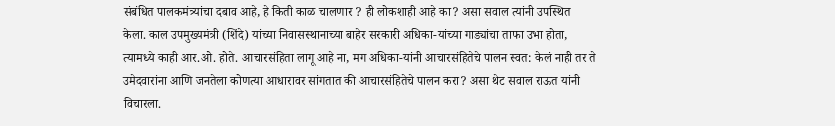संबंधित पालकमंत्र्यांचा दबाव आहे, हे किती काळ चालणार ? ही लोकशाही आहे का? असा सवाल त्यांनी उपस्थित केला. काल उपमुख्यमंत्री (शिंदे) यांच्या निवासस्थानाच्या बाहेर सरकारी अधिका-यांच्या गाड्यांचा ताफा उभा होता, त्यामध्ये काही आर.ओ. होते. आचारसंहिता लागू आहे ना, मग अधिका-यांनी आचारसंहितेचे पालन स्वत: केलं नाही तर ते उमेदवारांना आणि जनतेला कोणत्या आधारावर सांगतात की आचारसंहितेचे पालन करा? असा थेट सवाल राऊत यांनी विचारला.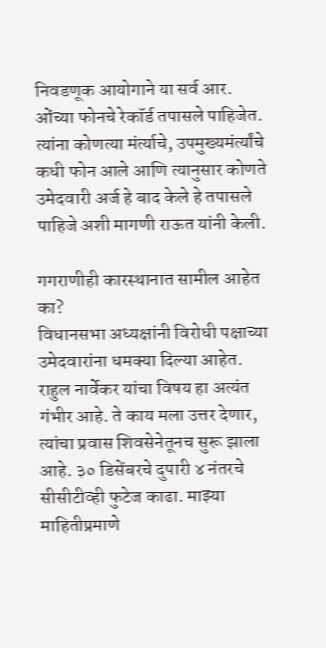निवडणूक आयोगाने या सर्व आर. ओंच्या फोनचे रेकॉर्ड तपासले पाहिजेत. त्यांना कोणत्या मंर्त्याचे, उपमुख्यमंर्त्यांचे कधी फोन आले आणि त्यानुसार कोणते उमेदवारी अर्ज हे बाद केले हे तपासले पाहिजे अशी मागणी राऊत यांनी केली.

गगराणीही कारस्थानात सामील आहेत का?
विधानसभा अध्यक्षांनी विरोधी पक्षाच्या उमेदवारांना धमक्या दिल्या आहेत. राहुल नार्वेकर यांचा विषय हा अत्यंत गंभीर आहे. ते काय मला उत्तर देणार, त्यांचा प्रवास शिवसेनेतूनच सुरू झाला आहे. ३० डिसेंबरचे दुपारी ४ नंतरचे सीसीटीव्ही फुटेज काढा. माझ्या माहितीप्रमाणे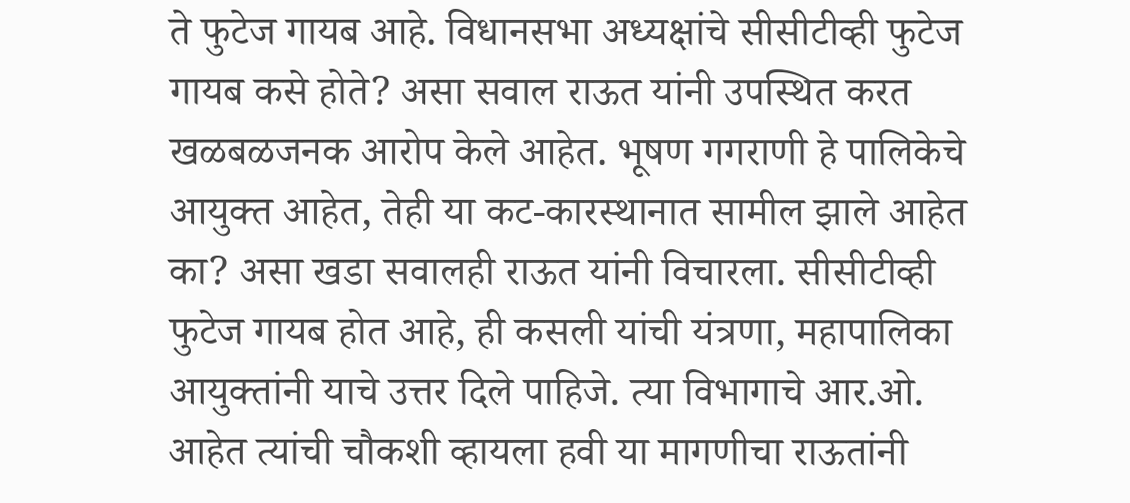ते फुटेज गायब आहे. विधानसभा अध्यक्षांचे सीसीटीव्ही फुटेज गायब कसे होते? असा सवाल राऊत यांनी उपस्थित करत खळबळजनक आरोप केले आहेत. भूषण गगराणी हे पालिकेचे आयुक्त आहेत, तेही या कट-कारस्थानात सामील झाले आहेत का? असा खडा सवालही राऊत यांनी विचारला. सीसीटीव्ही फुटेज गायब होत आहे, ही कसली यांची यंत्रणा, महापालिका आयुक्तांनी याचे उत्तर दिले पाहिजे. त्या विभागाचे आर.ओ. आहेत त्यांची चौकशी व्हायला हवी या मागणीचा राऊतांनी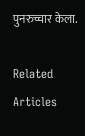पुनरुच्चार केला.

Related Articles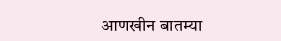आणखीन बातम्या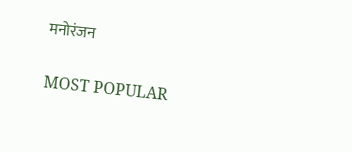मनोरंजन

MOST POPULAR